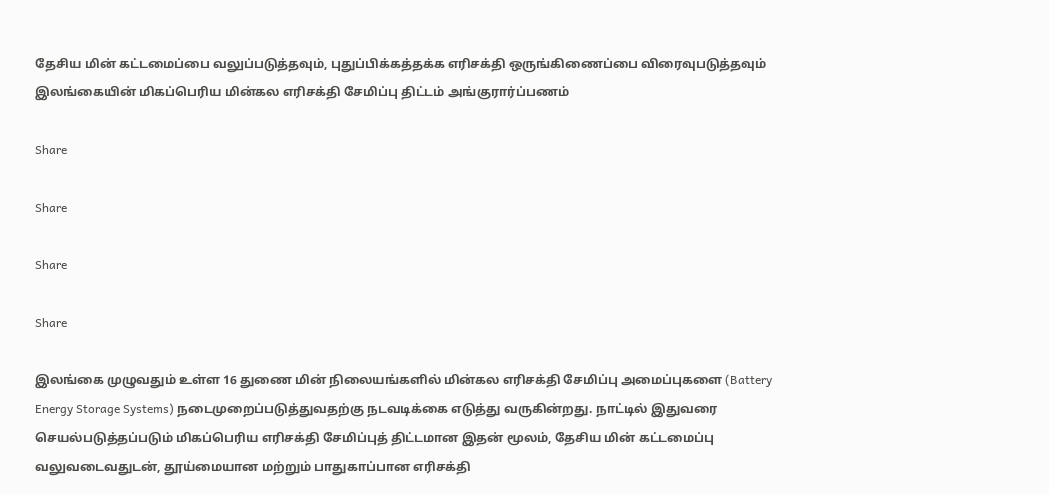தேசிய மின் கட்டமைப்பை வலுப்படுத்தவும், புதுப்பிக்கத்தக்க எரிசக்தி ஒருங்கிணைப்பை விரைவுபடுத்தவும் இலங்கையின் மிகப்பெரிய மின்கல எரிசக்தி சேமிப்பு திட்டம் அங்குரார்ப்பணம்

Share

Share

Share

Share

இலங்கை முழுவதும் உள்ள 16 துணை மின் நிலையங்களில் மின்கல எரிசக்தி சேமிப்பு அமைப்புகளை (Battery Energy Storage Systems) நடைமுறைப்படுத்துவதற்கு நடவடிக்கை எடுத்து வருகின்றது. நாட்டில் இதுவரை செயல்படுத்தப்படும் மிகப்பெரிய எரிசக்தி சேமிப்புத் திட்டமான இதன் மூலம், தேசிய மின் கட்டமைப்பு வலுவடைவதுடன், தூய்மையான மற்றும் பாதுகாப்பான எரிசக்தி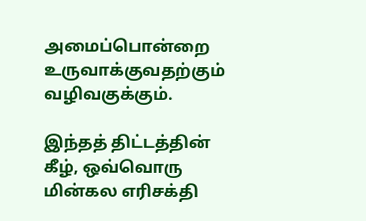அமைப்பொன்றை உருவாக்குவதற்கும் வழிவகுக்கும்.

இந்தத் திட்டத்தின் கீழ், ஒவ்வொரு மின்கல எரிசக்தி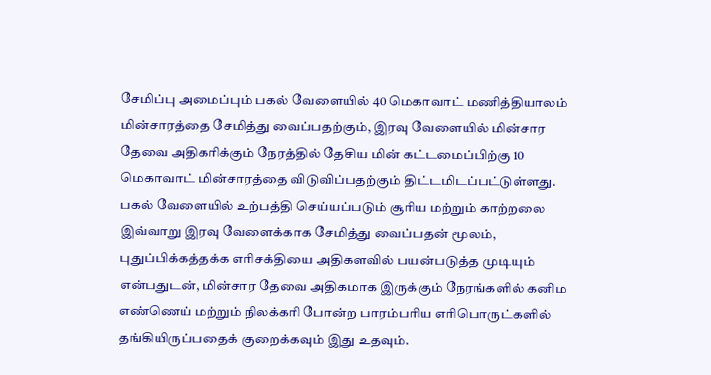சேமிப்பு அமைப்பும் பகல் வேளையில் 40 மெகாவாட் மணித்தியாலம் மின்சாரத்தை சேமித்து வைப்பதற்கும், இரவு வேளையில் மின்சார தேவை அதிகரிக்கும் நேரத்தில் தேசிய மின் கட்டமைப்பிற்கு 10 மெகாவாட் மின்சாரத்தை விடுவிப்பதற்கும் திட்டமிடப்பட்டுள்ளது. பகல் வேளையில் உற்பத்தி செய்யப்படும் சூரிய மற்றும் காற்றலை இவ்வாறு இரவு வேளைக்காக சேமித்து வைப்பதன் மூலம், புதுப்பிக்கத்தக்க எரிசக்தியை அதிகளவில் பயன்படுத்த முடியும் என்பதுடன், மின்சார தேவை அதிகமாக இருக்கும் நேரங்களில் கனிம எண்ணெய் மற்றும் நிலக்கரி போன்ற பாரம்பரிய எரிபொருட்களில் தங்கியிருப்பதைக் குறைக்கவும் இது உதவும்.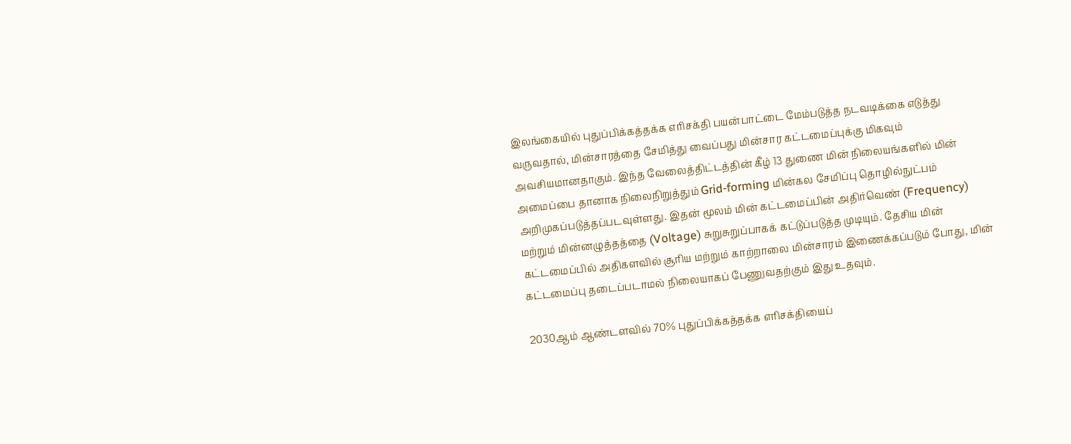இலங்கையில் புதுப்பிக்கத்தக்க எரிசக்தி பயன்பாட்டை மேம்படுத்த நடவடிக்கை எடுத்து வருவதால், மின்சாரத்தை சேமித்து வைப்பது மின்சார கட்டமைப்புக்கு மிகவும் அவசியமானதாகும். இந்த வேலைத்திட்டத்தின் கீழ் 13 துணை மின் நிலையங்களில் மின் அமைப்பை தானாக நிலைநிறுத்தும் Grid-forming மின்கல சேமிப்பு தொழில்நுட்பம் அறிமுகப்படுத்தப்படவுள்ளது. இதன் மூலம் மின் கட்டமைப்பின் அதிர்வெண் (Frequency) மற்றும் மின்னழுத்தத்தை (Voltage) சுறுசுறுப்பாகக் கட்டுப்படுத்த முடியும். தேசிய மின் கட்டமைப்பில் அதிகளவில் சூரிய மற்றும் காற்றாலை மின்சாரம் இணைக்கப்படும் போது, மின் கட்டமைப்பு தடைப்படாமல் நிலையாகப் பேணுவதற்கும் இது உதவும்.

2030ஆம் ஆண்டளவில் 70% புதுப்பிக்கத்தக்க எரிசக்தியைப்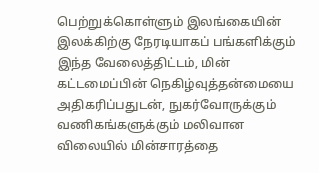பெற்றுக்கொள்ளும் இலங்கையின் இலக்கிற்கு நேரடியாகப் பங்களிக்கும் இந்த வேலைத்திட்டம், மின் கட்டமைப்பின் நெகிழ்வுத்தன்மையை அதிகரிப்பதுடன், நுகர்வோருக்கும் வணிகங்களுக்கும் மலிவான விலையில் மின்சாரத்தை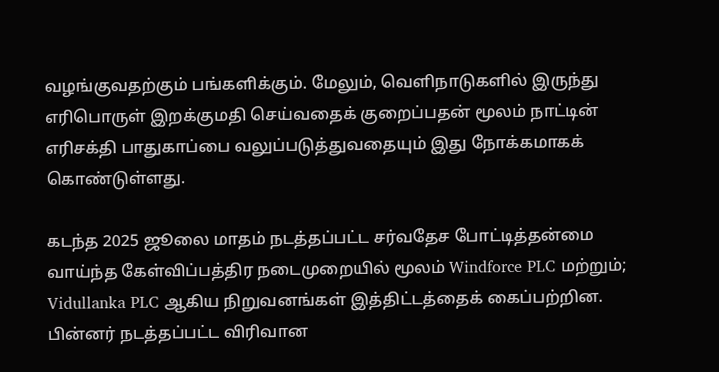வழங்குவதற்கும் பங்களிக்கும். மேலும், வெளிநாடுகளில் இருந்து எரிபொருள் இறக்குமதி செய்வதைக் குறைப்பதன் மூலம் நாட்டின் எரிசக்தி பாதுகாப்பை வலுப்படுத்துவதையும் இது நோக்கமாகக் கொண்டுள்ளது.

கடந்த 2025 ஜூலை மாதம் நடத்தப்பட்ட சர்வதேச போட்டித்தன்மை வாய்ந்த கேள்விப்பத்திர நடைமுறையில் மூலம் Windforce PLC மற்றும்; Vidullanka PLC ஆகிய நிறுவனங்கள் இத்திட்டத்தைக் கைப்பற்றின. பின்னர் நடத்தப்பட்ட விரிவான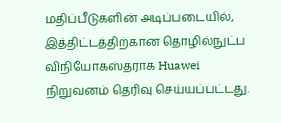மதிப்பீடுகளின் அடிப்படையில், இத்திட்டத்திற்கான தொழில்நுட்ப விநியோகஸ்தராக Huawei நிறுவனம் தெரிவு செய்யப்பட்டது.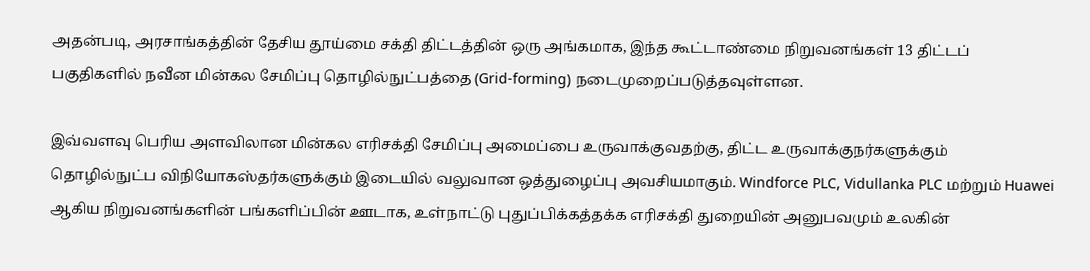அதன்படி, அரசாங்கத்தின் தேசிய தூய்மை சக்தி திட்டத்தின் ஒரு அங்கமாக, இந்த கூட்டாண்மை நிறுவனங்கள் 13 திட்டப் பகுதிகளில் நவீன மின்கல சேமிப்பு தொழில்நுட்பத்தை (Grid-forming) நடைமுறைப்படுத்தவுள்ளன.

இவ்வளவு பெரிய அளவிலான மின்கல எரிசக்தி சேமிப்பு அமைப்பை உருவாக்குவதற்கு, திட்ட உருவாக்குநர்களுக்கும் தொழில்நுட்ப விநியோகஸ்தர்களுக்கும் இடையில் வலுவான ஒத்துழைப்பு அவசியமாகும். Windforce PLC, Vidullanka PLC மற்றும் Huawei ஆகிய நிறுவனங்களின் பங்களிப்பின் ஊடாக, உள்நாட்டு புதுப்பிக்கத்தக்க எரிசக்தி துறையின் அனுபவமும் உலகின்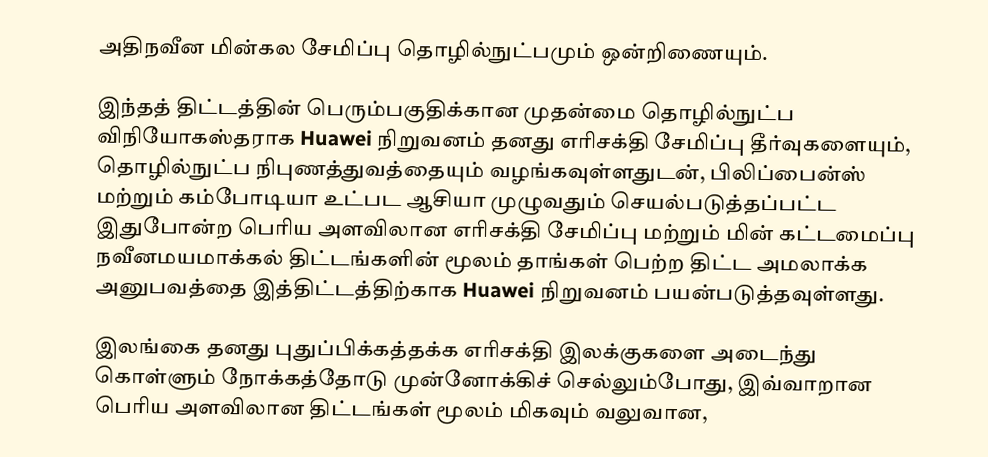அதிநவீன மின்கல சேமிப்பு தொழில்நுட்பமும் ஒன்றிணையும்.

இந்தத் திட்டத்தின் பெரும்பகுதிக்கான முதன்மை தொழில்நுட்ப விநியோகஸ்தராக Huawei நிறுவனம் தனது எரிசக்தி சேமிப்பு தீர்வுகளையும், தொழில்நுட்ப நிபுணத்துவத்தையும் வழங்கவுள்ளதுடன், பிலிப்பைன்ஸ் மற்றும் கம்போடியா உட்பட ஆசியா முழுவதும் செயல்படுத்தப்பட்ட இதுபோன்ற பெரிய அளவிலான எரிசக்தி சேமிப்பு மற்றும் மின் கட்டமைப்பு நவீனமயமாக்கல் திட்டங்களின் மூலம் தாங்கள் பெற்ற திட்ட அமலாக்க அனுபவத்தை இத்திட்டத்திற்காக Huawei நிறுவனம் பயன்படுத்தவுள்ளது.

இலங்கை தனது புதுப்பிக்கத்தக்க எரிசக்தி இலக்குகளை அடைந்து கொள்ளும் நோக்கத்தோடு முன்னோக்கிச் செல்லும்போது, இவ்வாறான பெரிய அளவிலான திட்டங்கள் மூலம் மிகவும் வலுவான,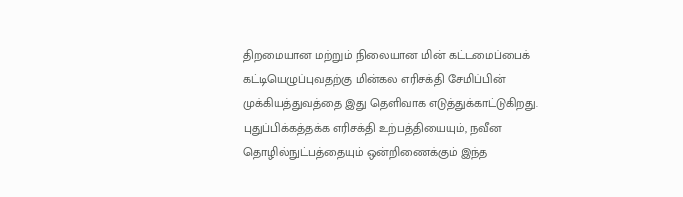திறமையான மற்றும் நிலையான மின் கட்டமைப்பைக் கட்டியெழுப்புவதற்கு மின்கல எரிசக்தி சேமிப்பின் முக்கியத்துவத்தை இது தெளிவாக எடுத்துக்காட்டுகிறது. புதுப்பிக்கத்தக்க எரிசக்தி உற்பத்தியையும், நவீன தொழில்நுட்பத்தையும் ஒன்றிணைக்கும் இந்த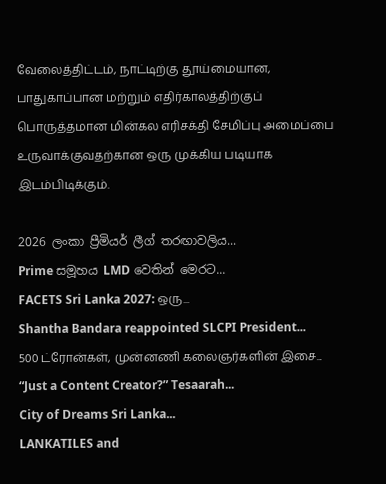வேலைத்திட்டம், நாட்டிற்கு தூய்மையான, பாதுகாப்பான மற்றும் எதிர்காலத்திற்குப் பொருத்தமான மின்கல எரிசக்தி சேமிப்பு அமைப்பை உருவாக்குவதற்கான ஒரு முக்கிய படியாக இடம்பிடிக்கும்.

2026 ලංකා ප්‍රීමියර් ලීග් තරඟාවලිය...
Prime සමූහය LMD වෙතින් මෙරට...
FACETS Sri Lanka 2027: ஒரு...
Shantha Bandara reappointed SLCPI President...
500 ட்ரோன்கள், முன்னணி கலைஞர்களின் இசை...
“Just a Content Creator?” Tesaarah...
City of Dreams Sri Lanka...
LANKATILES and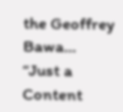the Geoffrey Bawa...
“Just a Content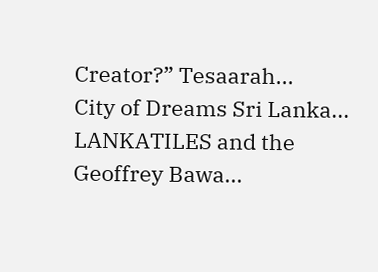Creator?” Tesaarah...
City of Dreams Sri Lanka...
LANKATILES and the Geoffrey Bawa...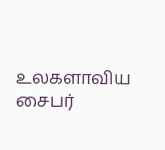உலகளாவிய சைபர்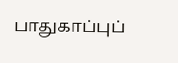பாதுகாப்புப்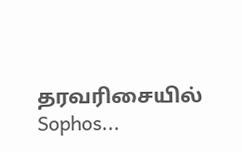தரவரிசையில் Sophos...